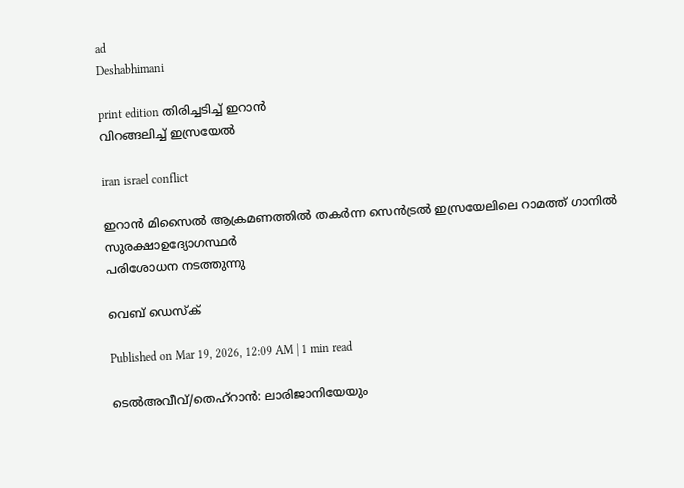ad
Deshabhimani

print edition തിരിച്ചടിച്ച്‌ ഇറാൻ
വിറങ്ങലിച്ച്‌ ഇസ്രയേൽ

iran israel conflict

ഇറാൻ മിസൈൽ ആക്രമണത്തിൽ തകർന്ന സെൻട്രൽ ഇസ്രയേലിലെ റാമത്ത്‌ ഗാനിൽ സുരക്ഷാഉദ്യോഗസ്ഥർ
പരിശോധന നടത്തുന്നു

വെബ് ഡെസ്ക്

Published on Mar 19, 2026, 12:09 AM | 1 min read

ടെൽഅവീവ്‌/തെഹ്‌റാൻ: ലാരിജാനിയേയും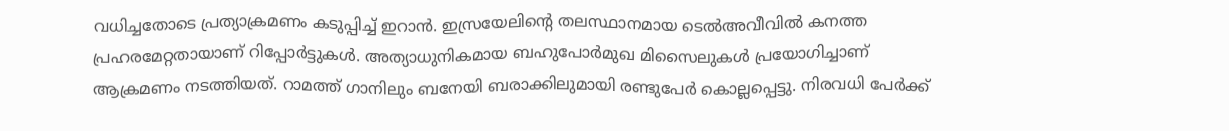വധിച്ചതോടെ പ്രത്യാക്രമണം കടുപ്പിച്ച്‌ ഇറാൻ. ഇസ്രയേലിന്റെ തലസ്ഥാനമായ ടെൽഅവീവിൽ കനത്ത പ്രഹരമേറ്റതായാണ്‌ റിപ്പോർട്ടുകൾ. അത്യാധുനികമായ ബഹുപോർമുഖ മിസൈലുകൾ പ്രയോഗിച്ചാണ്‌ ആക്രമണം നടത്തിയത്‌. റാമത്ത്‌ ഗാനിലും ബനേയി ബരാക്കിലുമായി രണ്ടുപേർ കൊല്ലപ്പെട്ടു. നിരവധി പേർക്ക്‌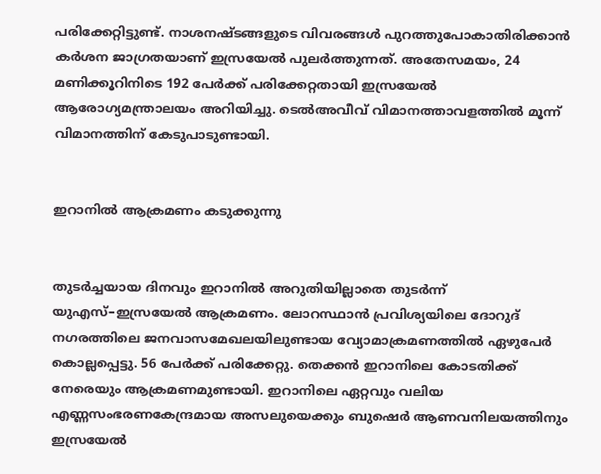പരിക്കേറ്റിട്ടുണ്ട്‌. നാശനഷ്‌ടങ്ങളുടെ വിവരങ്ങൾ പുറത്തുപോകാതിരിക്കാൻ കർശന ജാഗ്രതയാണ്‌ ഇസ്രയേൽ പുലർത്തുന്നത്‌. അതേസമയം, 24 മണിക്കൂറിനിടെ 192 പേർക്ക്‌ പരിക്കേറ്റതായി ഇസ്രയേൽ ആരോഗ്യമന്ത്രാലയം അറിയിച്ചു. ടെൽഅവീവ് വിമാനത്താവളത്തിൽ‌ മൂന്ന് വിമാനത്തിന് കേടുപാടുണ്ടായി.


ഇറാനിൽ ആക്രമണം കടുക്കുന്നു


തുടർച്ചയായ ദിനവും ഇറാനിൽ അറുതിയില്ലാതെ തുടർന്ന്‌ യുഎസ്–ഇസ്രയേൽ ആക്രമണം. ലോറസ്ഥാൻ പ്രവിശ്യയിലെ ദോറുദ്‌ നഗരത്തിലെ ജനവാസമേഖലയിലുണ്ടായ വ്യോമാക്രമണത്തിൽ ഏഴുപേർ കൊല്ലപ്പെട്ടു. 56 പേർക്ക്‌ പരിക്കേറ്റു. തെക്കൻ ഇറാനിലെ കോടതിക്ക്‌ നേരെയും ആക്രമണമുണ്ടായി. ഇറാനിലെ ഏറ്റവും വലിയ എണ്ണസംഭരണകേന്ദ്രമായ അസലുയെക്കും ബുഷെർ ആണവനിലയത്തിനും ഇസ്രയേൽ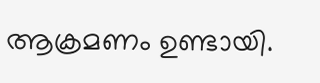ആക്രമണം ഉണ്ടായി.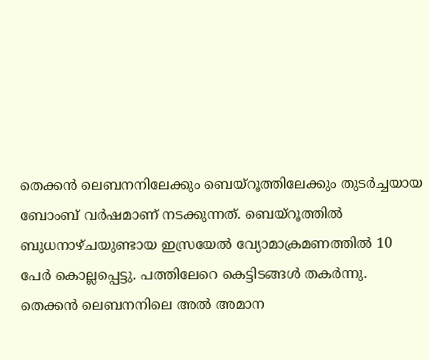തെക്കൻ ലെബനനിലേക്കും ബെയ്‌റൂത്തിലേക്കും തുടർച്ചയായ ബോംബ് വർഷമാണ്‌ നടക്കുന്നത്‌. ബെയ്‌റൂത്തിൽ ബുധനാഴ്‌ചയുണ്ടായ ഇസ്രയേൽ വ്യോമാക്രമണത്തിൽ 10 പേർ കൊല്ലപ്പെട്ടു. പത്തിലേറെ കെട്ടിടങ്ങൾ തകർന്നു. തെക്കൻ ലെബനനിലെ അൽ അമാന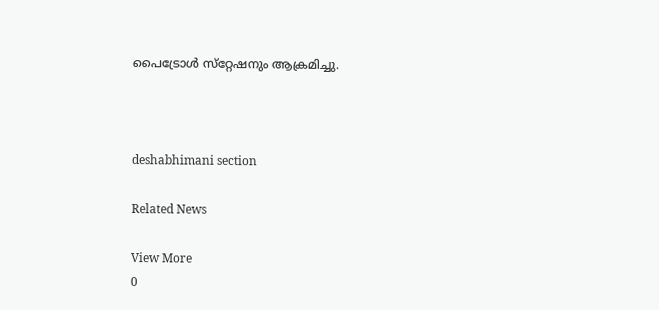പൈട്രോൾ സ്‌റ്റേഷനും ആക്രമിച്ചു.



deshabhimani section

Related News

View More
0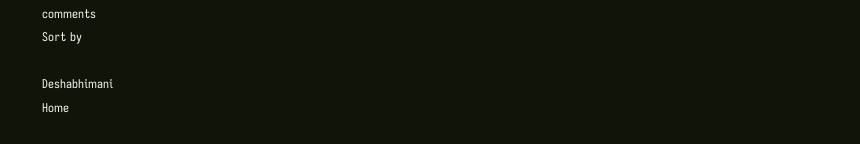comments
Sort by

Deshabhimani
Home